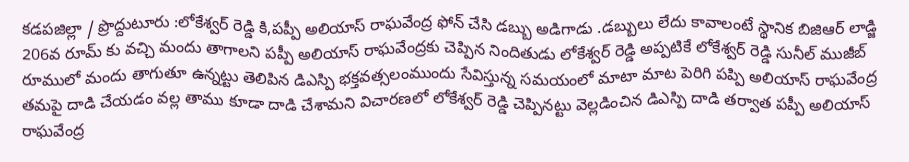కడపజిల్లా / ప్రొద్దుటూరు :లోకేశ్వర్ రెడ్డి కి,పప్పీ అలియాస్ రాఘవేంద్ర ఫోన్ చేసి డబ్బు అడిగాడు .డబ్బులు లేదు కావాలంటే స్థానిక బిజిఆర్ లాడ్జి 206వ రూమ్ కు వచ్చి మందు తాగాలని పప్పీ అలియాస్ రాఘవేంద్రకు చెప్పిన నిందితుడు లోకేశ్వర్ రెడ్డి అప్పటికే లోకేశ్వర్ రెడ్డి సునీల్ ముజీబ్ రూములో మందు తాగుతూ ఉన్నట్టు తెలిపిన డిఎస్పి భక్తవత్సలంముందు సేవిస్తున్న సమయంలో మాటా మాట పెరిగి పప్పి అలియాస్ రాఘవేంద్ర తమపై దాడి చేయడం వల్ల తాము కూడా దాడి చేశామని విచారణలో లోకేశ్వర్ రెడ్డి చెప్పినట్టు వెల్లడించిన డిఎస్పి దాడి తర్వాత పప్పీ అలియాస్ రాఘవేంద్ర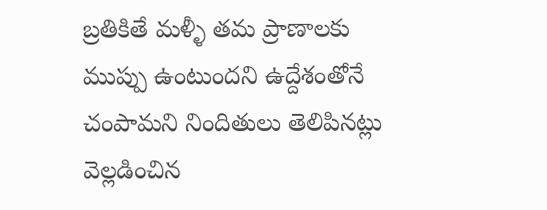బ్రతికితే మళ్ళీ తమ ప్రాణాలకు ముప్పు ఉంటుందని ఉద్దేశంతోనే చంపామని నిందితులు తెలిపినట్లు వెల్లడించిన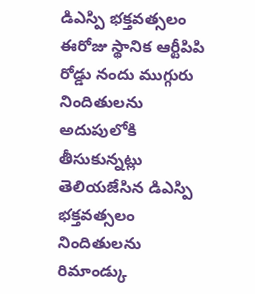డిఎస్పి భక్తవత్సలం ఈరోజు స్థానిక ఆర్టీపిపి రోడ్డు నందు ముగ్గురు నిందితులను అదుపులోకి తీసుకున్నట్లు తెలియజేసిన డిఎస్పి భక్తవత్సలం నిందితులను రిమాండ్కు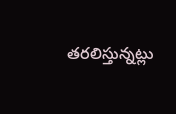తరలిస్తున్నట్లు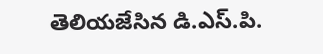తెలియజేసిన డి.ఎస్.పి.